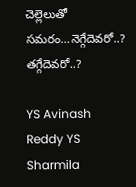చెల్లెలుతో సమరం…నెగ్గేదెవరో..? తగ్గేదెవరో..?

YS Avinash Reddy YS Sharmila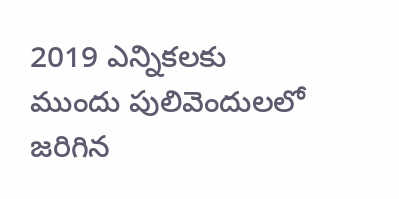2019 ఎన్నికలకు ముందు పులివెందులలో జరిగిన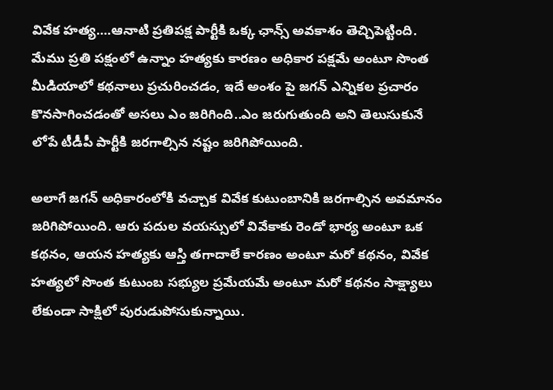వివేక హత్య….ఆనాటి ప్రతిపక్ష పార్టీకి ఒక్క ఛాన్స్ అవకాశం తెచ్చిపెట్టింది. మేము ప్రతి పక్షంలో ఉన్నాం హత్యకు కారణం అధికార పక్షమే అంటూ సొంత మీడియాలో కథనాలు ప్రచురించడం, ఇదే అంశం పై జగన్ ఎన్నికల ప్రచారం కొనసాగించడంతో అసలు ఎం జరిగింది..ఎం జరుగుతుంది అని తెలుసుకునే లోపే టీడీపీ పార్టీకి జరగాల్సిన నష్టం జరిగిపోయింది.

అలాగే జగన్ అధికారంలోకి వచ్చాక వివేక కుటుంబానికి జరగాల్సిన అవమానం జరిగిపోయింది. ఆరు పదుల వయస్సులో వివేకాకు రెండో భార్య అంటూ ఒక కథనం, ఆయన హత్యకు ఆస్తి తగాదాలే కారణం అంటూ మరో కథనం, వివేక హత్యలో సొంత కుటుంబ సభ్యుల ప్రమేయమే అంటూ మరో కథనం సాక్ష్యాలు లేకుండా సాక్షిలో పురుడుపోసుకున్నాయి.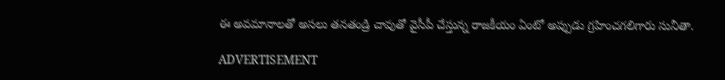ఈ అవమానాలతో అసలు తనతండ్రి చావుతో వైసీపీ చేస్తున్న రాజకీయం ఏంటో అప్పుడు గ్రహించగలిగారు సునీతా.

ADVERTISEMENT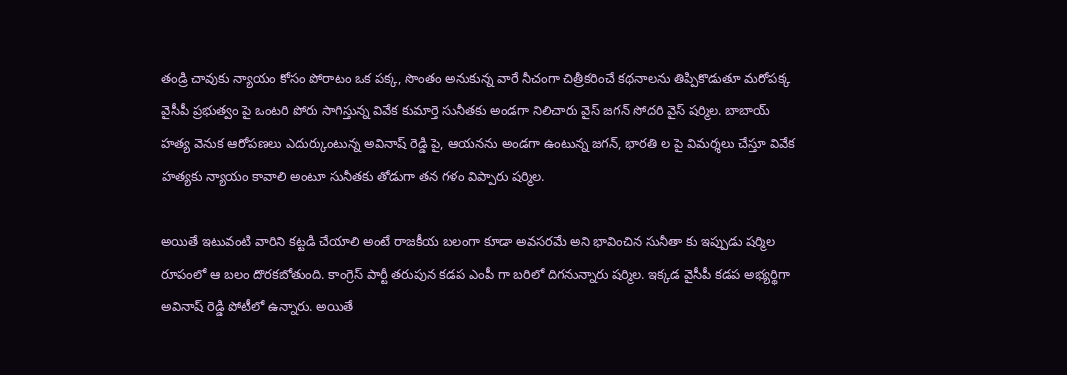తండ్రి చావుకు న్యాయం కోసం పోరాటం ఒక పక్క, సొంతం అనుకున్న వారే నీచంగా చిత్రీకరించే కథనాలను తిప్పికొడుతూ మరోపక్క వైసీపీ ప్రభుత్వం పై ఒంటరి పోరు సాగిస్తున్న వివేక కుమార్తె సునీతకు అండగా నిలిచారు వైస్ జగన్ సోదరి వైస్ షర్మిల. బాబాయ్ హత్య వెనుక ఆరోపణలు ఎదుర్కుంటున్న అవినాష్ రెడ్డి పై, ఆయనను అండగా ఉంటున్న జగన్, భారతి ల పై విమర్శలు చేస్తూ వివేక హత్యకు న్యాయం కావాలి అంటూ సునీతకు తోడుగా తన గళం విప్పారు షర్మిల.

అయితే ఇటువంటి వారిని కట్టడి చేయాలి అంటే రాజకీయ బలంగా కూడా అవసరమే అని భావించిన సునీతా కు ఇప్పుడు షర్మిల రూపంలో ఆ బలం దొరకబోతుంది. కాంగ్రెస్ పార్టీ తరుపున కడప ఎంపీ గా బరిలో దిగనున్నారు షర్మిల. ఇక్కడ వైసీపీ కడప అభ్యర్థిగా అవినాష్ రెడ్డి పోటీలో ఉన్నారు. అయితే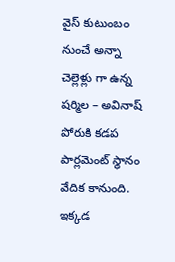వైస్ కుటుంబం నుంచే అన్నా చెల్లెళ్లు గా ఉన్న షర్మిల – అవినాష్ పోరుకి కడప పార్లమెంట్ స్థానం వేదిక కానుంది. ఇక్కడ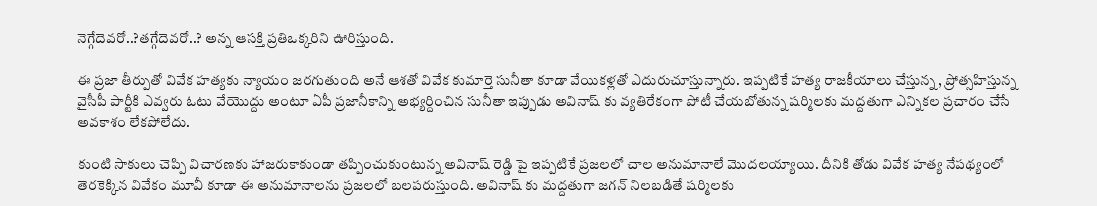నెగ్గేదెవరో..?తగ్గేదెవరో..? అన్న ఆసక్తి ప్రతిఒక్కరిని ఊరిస్తుంది.

ఈ ప్రజా తీర్పుతో వివేక హత్యకు న్యాయం జరగుతుంది అనే ఆశతో వివేక కుమార్తె సునీతా కూడా వేయికళ్లతో ఎదురుచూస్తున్నారు. ఇప్పటికే హత్య రాజకీయాలు చేస్తున్న, ప్రోత్సహిస్తున్న వైసీపీ పార్టీకి ఎవ్వరు ఓటు వేయొద్దు అంటూ ఏపీ ప్రజానీకాన్ని అభ్యర్దించిన సునీతా ఇప్పుడు అవినాష్ కు వ్యతిరేకంగా పోటీ చేయబోతున్న షర్మిలకు మద్దతుగా ఎన్నికల ప్రచారం చేసే అవకాశం లేకపోలేదు.

కుంటి సాకులు చెప్పి విచారణకు హాజరుకాకుండా తప్పించుకుంటున్న అవినాష్ రెడ్డి పై ఇప్పటికే ప్రజలలో చాల అనుమానాలే మొదలయ్యాయి. దీనికి తోడు వివేక హత్య నేపథ్యంలో తెరకెక్కిన వివేకం మూవీ కూడా ఈ అనుమానాలను ప్రజలలో బలపరుస్తుంది. అవినాష్ కు మద్దతుగా జగన్ నిలబడితే షర్మిలకు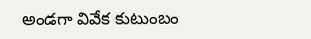అండగా వివేక కుటుంబం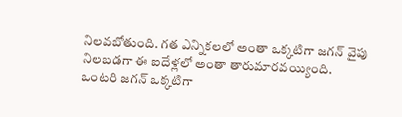నిలవబోతుంది. గత ఎన్నికలలో అంతా ఒక్కటిగా జగన్ వైపు నిలబడగా ఈ ఐదేళ్లలో అంతా తారుమారవయ్యింది. ఒంటరి జగన్ ఒక్కటిగా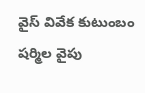వైస్ వివేక కుటుంబం షర్మిల వైపు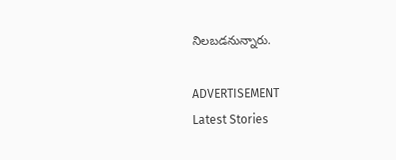నిలబడనున్నారు.

ADVERTISEMENT
Latest Stories